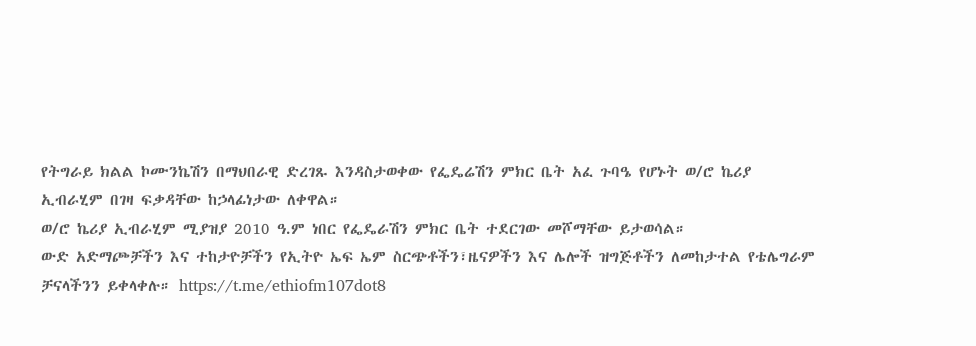የትግራይ ክልል ኮሙንኬሽን በማህበራዊ ድረገጹ እንዳስታወቀው የፌዴሬሽን ምክር ቤት አፈ ጉባዔ የሆኑት ወ/ሮ ኬሪያ ኢብራሂም በገዛ ፍቃዳቸው ከኃላፊነታው ለቀዋል።
ወ/ሮ ኬሪያ ኢብራሂም ሚያዝያ 2010 ዓ.ም ነበር የፌዴራሽን ምክር ቤት ተደርገው መሾማቸው ይታወሳል።
ውድ አድማጮቻችን እና ተከታዮቻችን የኢትዮ ኤፍ ኤም ስርጭቶችን፣ዜናዎችን እና ሌሎች ዝግጅቶችን ለመከታተል የቴሌግራም ቻናላችንን ይቀላቀሉ። https://t.me/ethiofm107dot8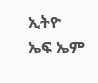ኢትዮ ኤፍ ኤም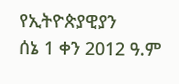የኢትዮጵያዊያን
ሰኔ 1 ቀን 2012 ዓ.ም